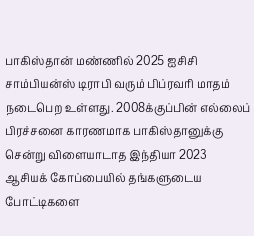பாகிஸ்தான் மண்ணில் 2025 ஐசிசி சாம்பியன்ஸ் டிராபி வரும் பிப்ரவரி மாதம் நடைபெற உள்ளது. 2008க்குப்பின் எல்லைப் பிரச்சனை காரணமாக பாகிஸ்தானுக்கு சென்று விளையாடாத இந்தியா 2023 ஆசியக் கோப்பையில் தங்களுடைய போட்டிகளை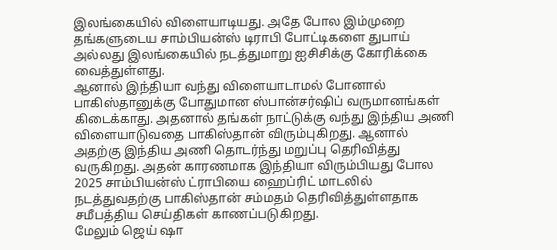இலங்கையில் விளையாடியது. அதே போல இம்முறை தங்களுடைய சாம்பியன்ஸ் டிராபி போட்டிகளை துபாய் அல்லது இலங்கையில் நடத்துமாறு ஐசிசிக்கு கோரிக்கை வைத்துள்ளது.
ஆனால் இந்தியா வந்து விளையாடாமல் போனால் பாகிஸ்தானுக்கு போதுமான ஸ்பான்சர்ஷிப் வருமானங்கள் கிடைக்காது. அதனால் தங்கள் நாட்டுக்கு வந்து இந்திய அணி விளையாடுவதை பாகிஸ்தான் விரும்புகிறது. ஆனால் அதற்கு இந்திய அணி தொடர்ந்து மறுப்பு தெரிவித்து வருகிறது. அதன் காரணமாக இந்தியா விரும்பியது போல 2025 சாம்பியன்ஸ் ட்ராபியை ஹைப்ரிட் மாடலில் நடத்துவதற்கு பாகிஸ்தான் சம்மதம் தெரிவித்துள்ளதாக சமீபத்திய செய்திகள் காணப்படுகிறது.
மேலும் ஜெய் ஷா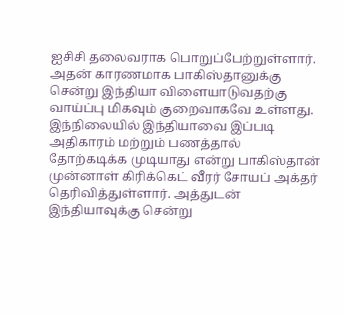ஐசிசி தலைவராக பொறுப்பேற்றுள்ளார். அதன் காரணமாக பாகிஸ்தானுக்கு சென்று இந்தியா விளையாடுவதற்கு வாய்ப்பு மிகவும் குறைவாகவே உள்ளது. இந்நிலையில் இந்தியாவை இப்படி அதிகாரம் மற்றும் பணத்தால் தோற்கடிக்க முடியாது என்று பாகிஸ்தான் முன்னாள் கிரிக்கெட் வீரர் சோயப் அக்தர் தெரிவித்துள்ளார். அத்துடன் இந்தியாவுக்கு சென்று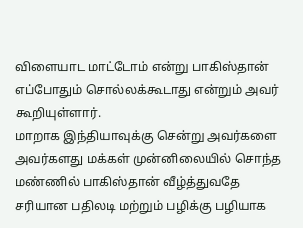விளையாட மாட்டோம் என்று பாகிஸ்தான் எப்போதும் சொல்லக்கூடாது என்றும் அவர் கூறியுள்ளார்.
மாறாக இந்தியாவுக்கு சென்று அவர்களை அவர்களது மக்கள் முன்னிலையில் சொந்த மண்ணில் பாகிஸ்தான் வீழ்த்துவதே சரியான பதிலடி மற்றும் பழிக்கு பழியாக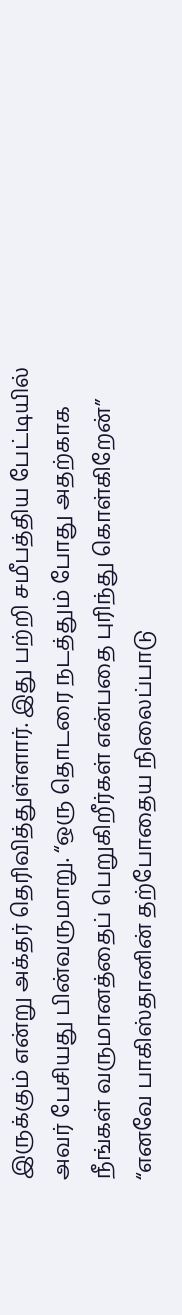இருக்கும் என்று அக்தர் தெரிவித்துள்ளார். இது பற்றி சமீபத்திய பேட்டியில் அவர் பேசியது பின்வருமாறு. “ஒரு தொடரை நடத்தும் போது அதற்காக நீங்கள் வருமானத்தைப் பெறுகிறீர்கள் என்பதை புரிந்து கொள்கிறேன்”
“எனவே பாகிஸ்தானின் தற்போதைய நிலைப்பாடு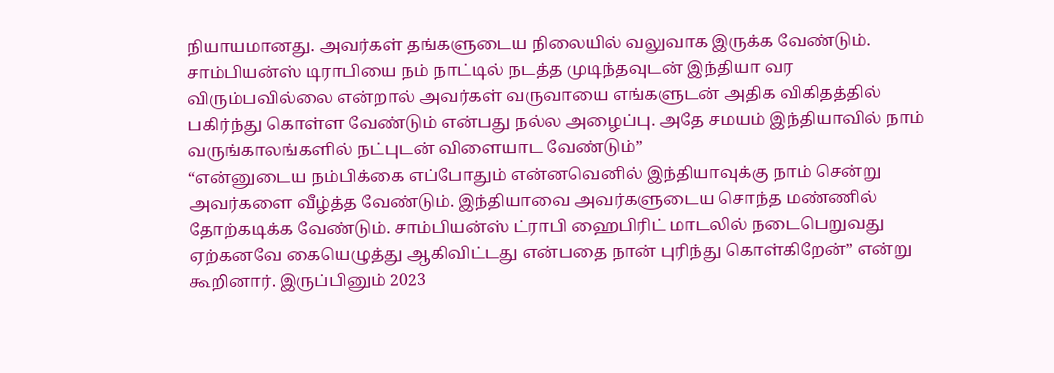நியாயமானது. அவர்கள் தங்களுடைய நிலையில் வலுவாக இருக்க வேண்டும். சாம்பியன்ஸ் டிராபியை நம் நாட்டில் நடத்த முடிந்தவுடன் இந்தியா வர விரும்பவில்லை என்றால் அவர்கள் வருவாயை எங்களுடன் அதிக விகிதத்தில் பகிர்ந்து கொள்ள வேண்டும் என்பது நல்ல அழைப்பு. அதே சமயம் இந்தியாவில் நாம் வருங்காலங்களில் நட்புடன் விளையாட வேண்டும்”
“என்னுடைய நம்பிக்கை எப்போதும் என்னவெனில் இந்தியாவுக்கு நாம் சென்று அவர்களை வீழ்த்த வேண்டும். இந்தியாவை அவர்களுடைய சொந்த மண்ணில் தோற்கடிக்க வேண்டும். சாம்பியன்ஸ் ட்ராபி ஹைபிரிட் மாடலில் நடைபெறுவது ஏற்கனவே கையெழுத்து ஆகிவிட்டது என்பதை நான் புரிந்து கொள்கிறேன்” என்று கூறினார். இருப்பினும் 2023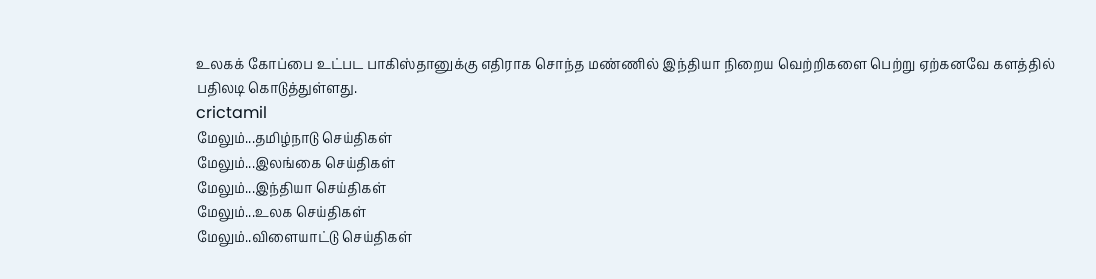உலகக் கோப்பை உட்பட பாகிஸ்தானுக்கு எதிராக சொந்த மண்ணில் இந்தியா நிறைய வெற்றிகளை பெற்று ஏற்கனவே களத்தில் பதிலடி கொடுத்துள்ளது.
crictamil
மேலும்...தமிழ்நாடு செய்திகள்
மேலும்...இலங்கை செய்திகள்
மேலும்...இந்தியா செய்திகள்
மேலும்...உலக செய்திகள்
மேலும்..விளையாட்டு செய்திகள்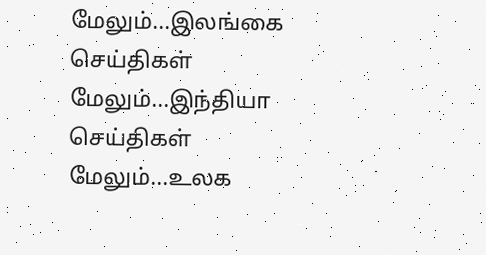மேலும்...இலங்கை செய்திகள்
மேலும்...இந்தியா செய்திகள்
மேலும்...உலக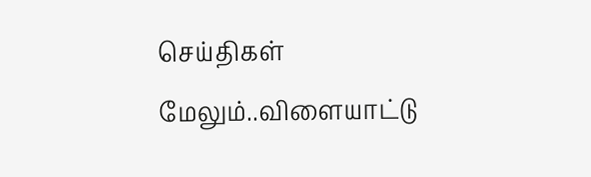செய்திகள்
மேலும்..விளையாட்டு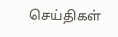செய்திகள்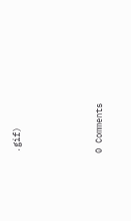.gif)




0 Comments